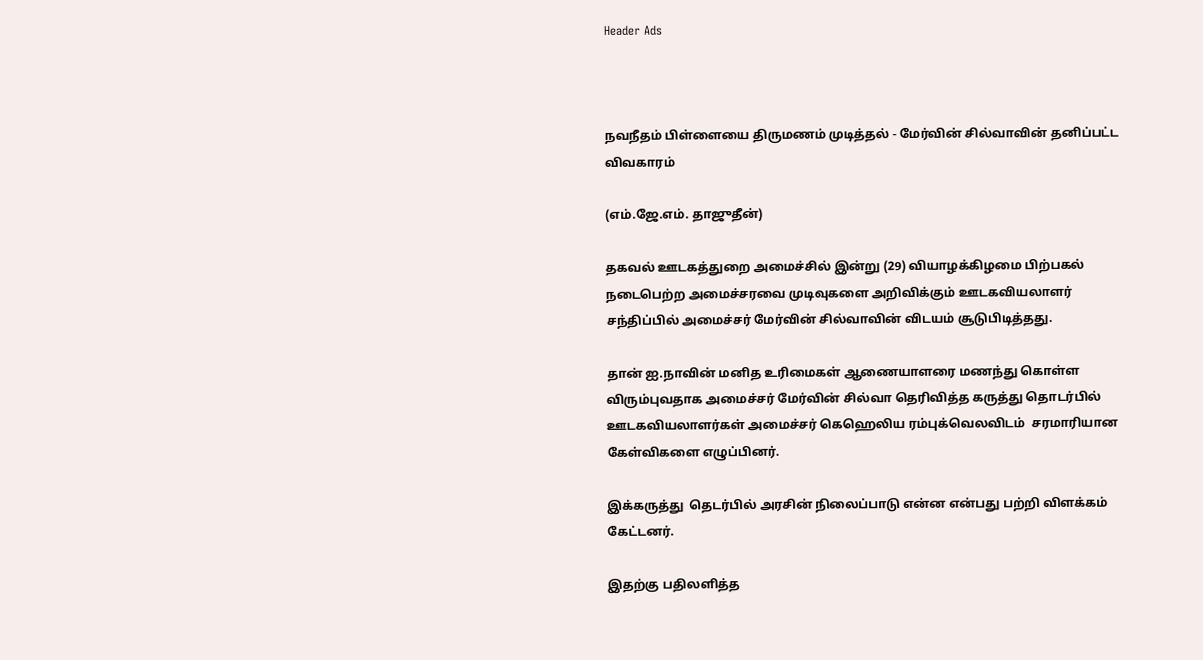Header Ads



நவநீதம் பிள்ளையை திருமணம் முடித்தல் - மேர்வின் சில்வாவின் தனிப்பட்ட விவகாரம்

(எம்.ஜே.எம். தாஜுதீன்)

தகவல் ஊடகத்துறை அமைச்சில் இன்று (29) வியாழக்கிழமை பிற்பகல் நடைபெற்ற அமைச்சரவை முடிவுகளை அறிவிக்கும் ஊடகவியலாளர் சந்திப்பில் அமைச்சர் மேர்வின் சில்வாவின் விடயம் சூடுபிடித்தது.

தான் ஐ.நாவின் மனித உரிமைகள் ஆணையாளரை மணந்து கொள்ள விரும்புவதாக அமைச்சர் மேர்வின் சில்வா தெரிவித்த கருத்து தொடர்பில் ஊடகவியலாளர்கள் அமைச்சர் கெஹெலிய ரம்புக்வெலவிடம்  சரமாரியான கேள்விகளை எழுப்பினர்.

இக்கருத்து  தெடர்பில் அரசின் நிலைப்பாடு என்ன என்பது பற்றி விளக்கம் கேட்டனர்.

இதற்கு பதிலளித்த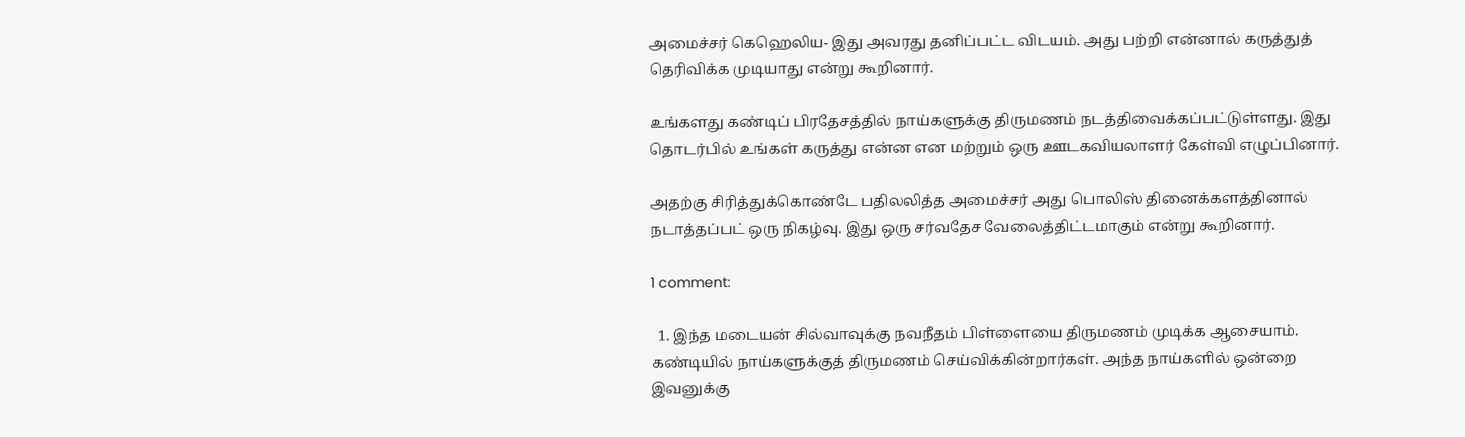அமைச்சர் கெஹெலிய- இது அவரது தனிப்பட்ட விடயம். அது பற்றி என்னால் கருத்துத் தெரிவிக்க முடியாது என்று கூறினார்.

உங்களது கண்டிப் பிரதேசத்தில் நாய்களுக்கு திருமணம் நடத்திவைக்கப்பட்டுள்ளது. இது தொடர்பில் உங்கள் கருத்து என்ன என மற்றும் ஒரு ஊடகவியலாளர் கேள்வி எழுப்பினார்.

அதற்கு சிரித்துக்கொண்டே பதிலலித்த அமைச்சர் அது பொலிஸ் தினைக்களத்தினால் நடாத்தப்பட் ஒரு நிகழ்வு. இது ஒரு சர்வதேச வேலைத்திட்டமாகும் என்று கூறினார்.

1 comment:

  1. இந்த மடையன் சில்வாவுக்கு நவநீதம் பிள்ளையை திருமணம் முடிக்க ஆசையாம். கண்டியில் நாய்களுக்குத் திருமணம் செய்விக்கின்றார்கள். அந்த நாய்களில் ஒன்றை இவனுக்கு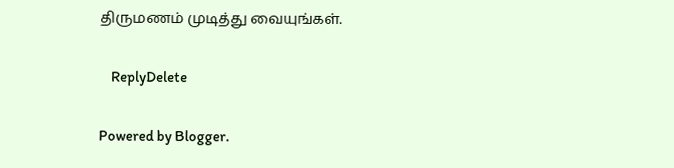திருமணம் முடித்து வையுங்கள்.

    ReplyDelete

Powered by Blogger.